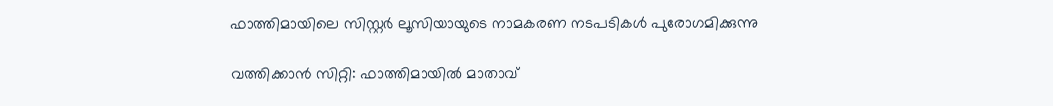ഫാത്തിമായിലെ സിസ്റ്റര്‍ ലൂസിയായുടെ നാമകരണ നടപടികള്‍ പുരോഗമിക്കുന്നു

വത്തിക്കാന്‍ സിറ്റി: ഫാത്തിമായില്‍ മാതാവ്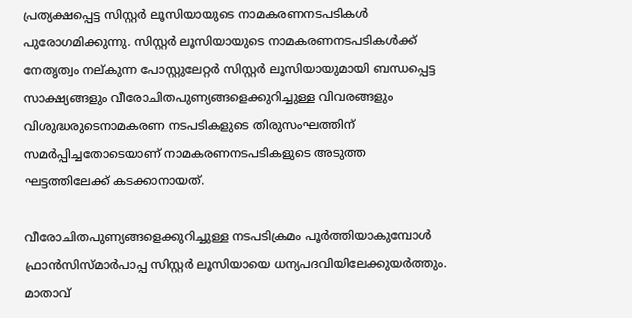പ്രത്യക്ഷപ്പെട്ട സിസ്റ്റര്‍ ലൂസിയായുടെ നാമകരണനടപടികള്‍ പുരോഗമിക്കുന്നു. സിസ്റ്റര്‍ ലൂസിയായുടെ നാമകരണനടപടികള്‍ക്ക് നേതൃത്വം നല്കുന്ന പോസ്റ്റുലേറ്റര്‍ സിസ്റ്റര്‍ ലൂസിയായുമായി ബന്ധപ്പെട്ട സാക്ഷ്യങ്ങളും വീരോചിതപുണ്യങ്ങളെക്കുറിച്ചുള്ള വിവരങ്ങളും വിശുദ്ധരുടെനാമകരണ നടപടികളുടെ തിരുസംഘത്തിന് സമര്‍പ്പിച്ചതോടെയാണ് നാമകരണനടപടികളുടെ അടുത്ത ഘട്ടത്തിലേക്ക് കടക്കാനായത്.

വീരോചിതപുണ്യങ്ങളെക്കുറിച്ചുള്ള നടപടിക്രമം പൂര്‍ത്തിയാകുമ്പോള്‍ ഫ്രാന്‍സിസ്മാര്‍പാപ്പ സിസ്റ്റര്‍ ലൂസിയായെ ധന്യപദവിയിലേക്കുയര്‍ത്തും. മാതാവ്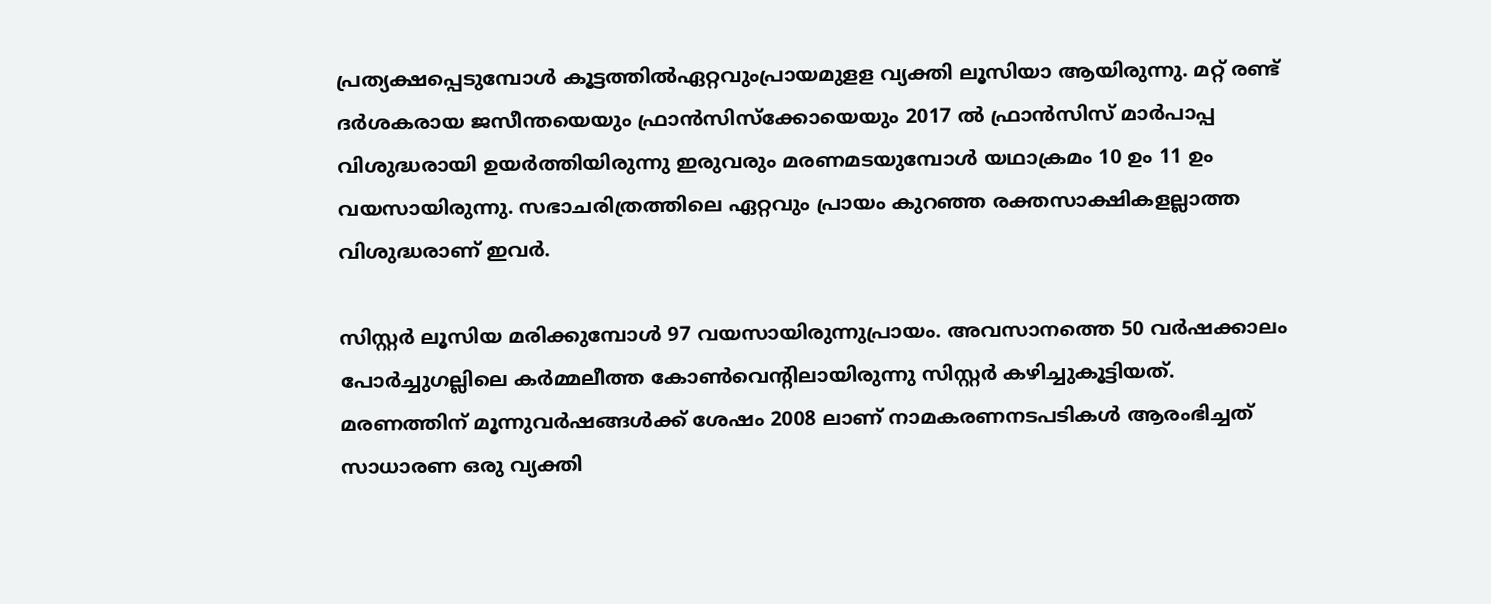പ്രത്യക്ഷപ്പെടുമ്പോള്‍ കൂട്ടത്തില്‍ഏറ്റവുംപ്രായമുളള വ്യക്തി ലൂസിയാ ആയിരുന്നു. മറ്റ് രണ്ട് ദര്‍ശകരായ ജസീന്തയെയും ഫ്രാന്‍സിസ്‌ക്കോയെയും 2017 ല്‍ ഫ്രാന്‍സിസ് മാര്‍പാപ്പ വിശുദ്ധരായി ഉയര്‍ത്തിയിരുന്നു ഇരുവരും മരണമടയുമ്പോള്‍ യഥാക്രമം 10 ഉം 11 ഉം വയസായിരുന്നു. സഭാചരിത്രത്തിലെ ഏറ്റവും പ്രായം കുറഞ്ഞ രക്തസാക്ഷികളല്ലാത്ത വിശുദ്ധരാണ് ഇവര്‍.

സിസ്റ്റര്‍ ലൂസിയ മരിക്കുമ്പോള്‍ 97 വയസായിരുന്നുപ്രായം. അവസാനത്തെ 50 വര്‍ഷക്കാലം പോര്‍ച്ചുഗല്ലിലെ കര്‍മ്മലീത്ത കോണ്‍വെന്റിലായിരുന്നു സിസ്റ്റര്‍ കഴിച്ചുകൂട്ടിയത്. മരണത്തിന് മൂന്നുവര്‍ഷങ്ങള്‍ക്ക് ശേഷം 2008 ലാണ് നാമകരണനടപടികള്‍ ആരംഭിച്ചത് സാധാരണ ഒരു വ്യക്തി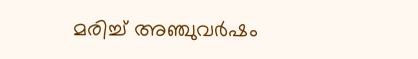മരിച്ച് അഞ്ചുവര്‍ഷം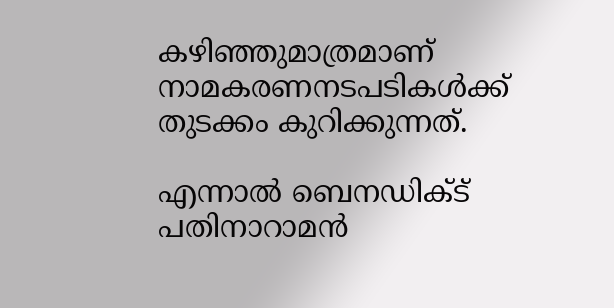കഴിഞ്ഞുമാത്രമാണ് നാമകരണനടപടികള്‍ക്ക് തുടക്കം കുറിക്കുന്നത്.

എന്നാല്‍ ബെനഡിക്ട് പതിനാറാമന്‍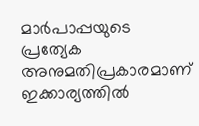മാര്‍പാപ്പയുടെ പ്രത്യേക അനുമതിപ്രകാരമാണ് ഇക്കാര്യത്തില്‍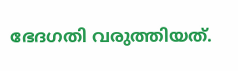ഭേദഗതി വരുത്തിയത്.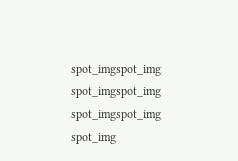spot_imgspot_img
spot_imgspot_img
spot_imgspot_img
spot_img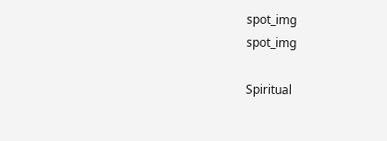spot_img
spot_img

Spiritual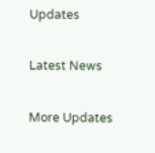Updates

Latest News

More Updates